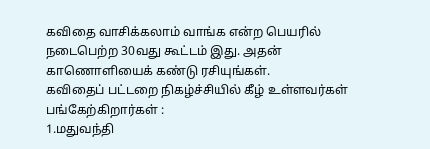கவிதை வாசிக்கலாம் வாங்க என்ற பெயரில் நடைபெற்ற 30வது கூட்டம் இது. அதன் காணொளியைக் கண்டு ரசியுங்கள்.
கவிதைப் பட்டறை நிகழ்ச்சியில் கீழ் உள்ளவர்கள் பங்கேற்கிறார்கள் :
1.மதுவந்தி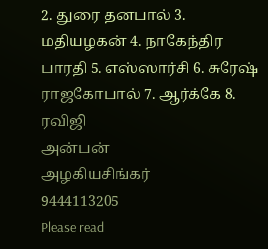2. துரை தனபால் 3. மதியழகன் 4. நாகேந்திர பாரதி 5. எஸ்ஸார்சி 6. சுரேஷ் ராஜகோபால் 7. ஆர்க்கே 8. ரவிஜி
அன்பன்
அழகியசிங்கர்
9444113205
Please read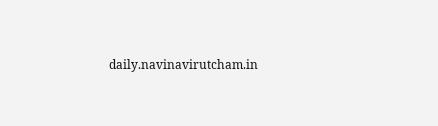daily.navinavirutcham.in